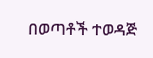በወጣቶች ተወዳጅ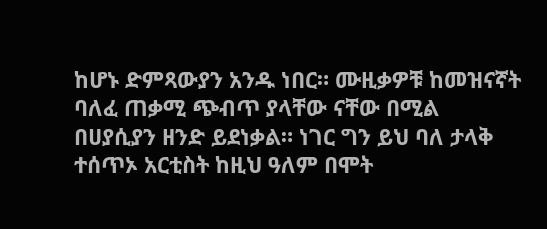ከሆኑ ድምጻውያን አንዱ ነበር። ሙዚቃዎቹ ከመዝናኛት ባለፈ ጠቃሚ ጭብጥ ያላቸው ናቸው በሚል በሀያሲያን ዘንድ ይደነቃል። ነገር ግን ይህ ባለ ታላቅ ተሰጥኦ አርቲስት ከዚህ ዓለም በሞት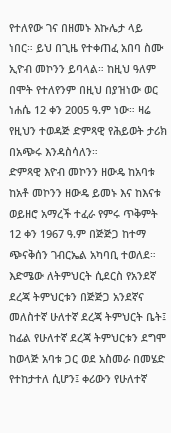የተለየው ገና በዘመኑ እኩሌታ ላይ ነበር። ይህ በጊዜ የተቀጠፈ አበባ ስሙ ኢዮብ መኮንን ይባላል። ከዚህ ዓለም በሞት የተለየንም በዚህ በያዝነው ወር ነሐሴ 12 ቀን 2005 ዓ.ም ነው። ዛሬ የዚህን ተወዳጅ ድምጻዊ የሕይወት ታሪክ በአጭሩ እንዳስሳለን።
ድምጻዊ እዮብ መኮንን ዘውዴ ከአባቱ ከአቶ መኮንን ዘውዴ ይመኑ እና ከእናቱ ወይዘሮ አማረች ተፈራ የምሩ ጥቅምት 12 ቀን 1967 ዓ.ም በጅጅጋ ከተማ ጭናቅሰን ገብርኤል አካባቢ ተወለደ። እድሜው ለትምህርት ሲደርስ የአንደኛ ደረጃ ትምህርቱን በጅጅጋ አንደኛና መለስተኛ ሁለተኛ ደረጃ ትምህርት ቤት፤ ከፊል የሁለተኛ ደረጃ ትምህርቱን ደግሞ ከወላጅ አባቱ ጋር ወደ አስመራ በመሄድ የተከታተለ ሲሆን፤ ቀሪውን የሁለተኛ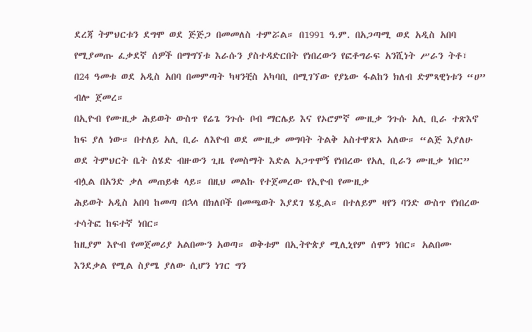ደረጃ ትምህርቱን ደግሞ ወደ ጅጅጋ በመመለስ ተምሯል። በ1991 ዓ.ም. በአጋጣሚ ወደ አዲስ አበባ የሚያመጡ ፈቃደኛ ሰዎች በማግኘቱ እራሱን ያስተዳድርበት የነበረውን የፎቶግራፍ አንሺነት ሥራን ትቶ፣ በ24 ዓመቱ ወደ አዲስ አበባ በመምጣት ካዛንቺስ አካባቢ በሚገኘው የያኔው ፋልከን ክለብ ድምጻዊነቱን “ሀ” ብሎ ጀመረ።
በኢዮብ የሙዚቃ ሕይወት ውስጥ የሬጌ ንጉሱ ቦብ ማርሌይ እና የኦሮምኛ ሙዚቃ ንጉሱ አሊ ቢራ ተጽእኖ ከፍ ያለ ነው። በተለይ አሊ ቢራ ለእዮብ ወደ ሙዚቃ መግባት ትልቅ አስተዋጽኦ አለው። “ልጅ እያለሁ ወደ ትምህርት ቤት ስሄድ ብዙውን ጊዜ የመስማት እድል አጋጥሞኝ የነበረው የአሊ ቢራን ሙዚቃ ነበር” ብሏል በአንድ ቃለ መጠይቁ ላይ። በዚህ መልኩ የተጀመረው የኢዮብ የሙዚቃ
ሕይወት አዲስ አበባ ከመጣ በኋላ በክለቦች በመጫወት እያደገ ሄዷል። በተለይም ዛየን ባንድ ውስጥ የነበረው ተሳትፎ ከፍተኛ ነበር።
ከዚያም እዮብ የመጀመሪያ አልበሙን አወጣ። ወቅቱም በኢትዮጵያ ሚሊኒየም ሰሞን ነበር። አልበሙ እንደቃል የሚል ስያሜ ያለው ሲሆን ነገር ግን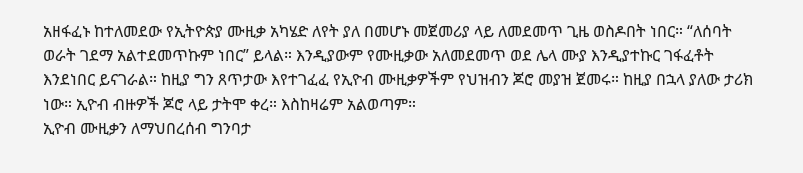አዘፋፈኑ ከተለመደው የኢትዮጵያ ሙዚቃ አካሄድ ለየት ያለ በመሆኑ መጀመሪያ ላይ ለመደመጥ ጊዜ ወስዶበት ነበር። “ለሰባት ወራት ገደማ አልተደመጥኩም ነበር” ይላል። እንዲያውም የሙዚቃው አለመደመጥ ወደ ሌላ ሙያ እንዲያተኩር ገፋፈቶት እንደነበር ይናገራል። ከዚያ ግን ጸጥታው እየተገፈፈ የኢዮብ ሙዚቃዎችም የህዝብን ጆሮ መያዝ ጀመሩ። ከዚያ በኋላ ያለው ታሪክ ነው። ኢዮብ ብዙዎች ጆሮ ላይ ታትሞ ቀረ። እስከዛሬም አልወጣም።
ኢዮብ ሙዚቃን ለማህበረሰብ ግንባታ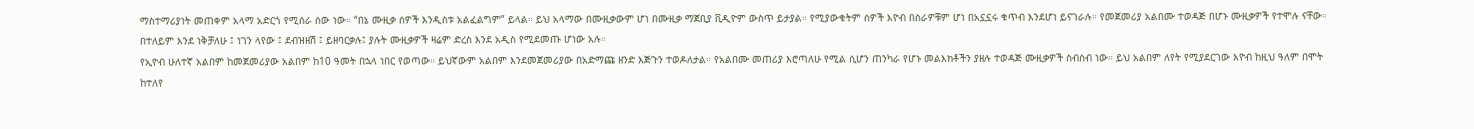ማስተማሪያነት መጠቀም አላማ አድርጎ የሚሰራ ሰው ነው። “በኔ ሙዚቃ ሰዎች እንዲስቱ አልፈልግም” ይላል። ይህ አላማው በሙዚቃውም ሆነ በሙዚቃ ማጀቢያ ቪዲዮም ውስጥ ይታያል። የሚያውቁትም ሰዎች እዮብ በስራዎቹም ሆነ በአኗኗሩ ቁጥብ እንደሆነ ይናገራሉ። የመጀመሪያ አልበሙ ተወዳጅ በሆኑ ሙዚቃዎች የተሞሉ ናቸው። በተለይም እንደ ነቅቻለሁ ፤ ነገን ላየው ፤ ደብዝዘሽ ፤ ይዘባርቃሉ፤ ያሉት ሙዚቃዎች ዛሬም ድረስ እንደ አዲስ የሚደመጡ ሆነው አሉ።
የኢዮብ ሁለተኛ አልበም ከመጀመሪያው አልበም ከ10 ዓመት በኋላ ነበር የወጣው። ይህኛውም አልበም እንደመጀመሪያው በአድማጩ ዘንድ እጅጉን ተወዶለታል። የአልበሙ መጠሪያ እሮጣለሁ የሚል ሲሆን ጠንካራ የሆኑ መልእክቶችን ያዘሉ ተወዳጅ ሙዚቃዎች ስብስብ ነው። ይህ አልበም ለየት የሚያደርገው እዮብ ከዚህ ዓለም በሞት ከተለየ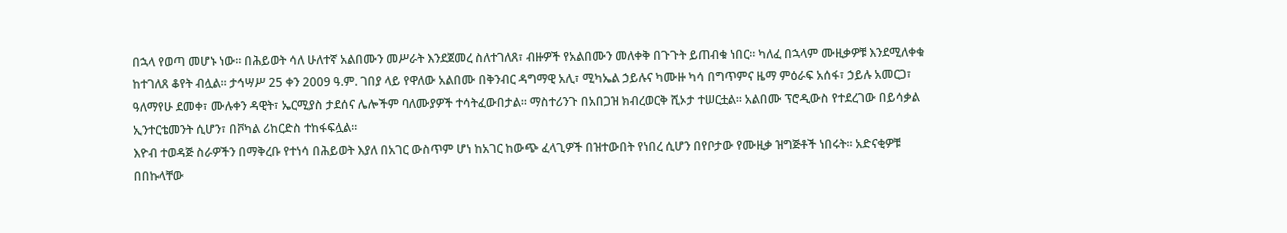በኋላ የወጣ መሆኑ ነው። በሕይወት ሳለ ሁለተኛ አልበሙን መሥራት እንደጀመረ ስለተገለጸ፣ ብዙዎች የአልበሙን መለቀቅ በጉጉት ይጠብቁ ነበር። ካለፈ በኋላም ሙዚቃዎቹ እንደሚለቀቁ ከተገለጸ ቆየት ብሏል። ታኅሣሥ 25 ቀን 2009 ዓ.ም. ገበያ ላይ የዋለው አልበሙ በቅንብር ዳግማዊ አሊ፣ ሚካኤል ኃይሉና ካሙዙ ካሳ በግጥምና ዜማ ምዕራፍ አሰፋ፣ ኃይሉ አመርጋ፣ ዓለማየሁ ደመቀ፣ ሙሉቀን ዳዊት፣ ኤርሚያስ ታደሰና ሌሎችም ባለሙያዎች ተሳትፈውበታል። ማስተሪንጉ በአበጋዝ ክብረወርቅ ሺኦታ ተሠርቷል። አልበሙ ፕሮዲውስ የተደረገው በይሳቃል ኢንተርቴመንት ሲሆን፣ በቮካል ሪከርድስ ተከፋፍሏል።
እዮብ ተወዳጅ ስራዎችን በማቅረቡ የተነሳ በሕይወት እያለ በአገር ውስጥም ሆነ ከአገር ከውጭ ፈላጊዎች በዝተውበት የነበረ ሲሆን በየቦታው የሙዚቃ ዝግጅቶች ነበሩት። አድናቂዎቹ በበኩላቸው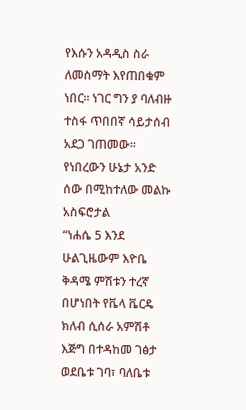የእሱን አዳዲስ ስራ ለመስማት እየጠበቁም ነበር። ነገር ግን ያ ባለብዙ ተስፋ ጥበበኛ ሳይታሰብ አደጋ ገጠመው። የነበረውን ሁኔታ አንድ ሰው በሚከተለው መልኩ አስፍሮታል
“ነሐሴ 5 እንደ ሁልጊዜውም እዮቤ ቅዳሜ ምሽቱን ተረኛ በሆነበት የቬላ ቬርዴ ክለብ ሲሰራ አምሽቶ እጅግ በተዳከመ ገፅታ ወደቤቱ ገባ፣ ባለቤቱ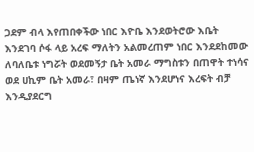ጋደም ብላ እየጠበቀችው ነበር እዮቤ እንደወትሮው እቤት እንደገባ ሶፋ ላይ አረፍ ማለትን አልመረጠም ነበር እንደደከመው ለባለቤቱ ነግሯት ወደመኝታ ቤት አመራ ማግስቱን በጠዋት ተነሳና ወደ ሀኪም ቤት አመራ፣ በዛም ጤነኛ እንደሆነና እረፍት ብቻ እንዲያደርግ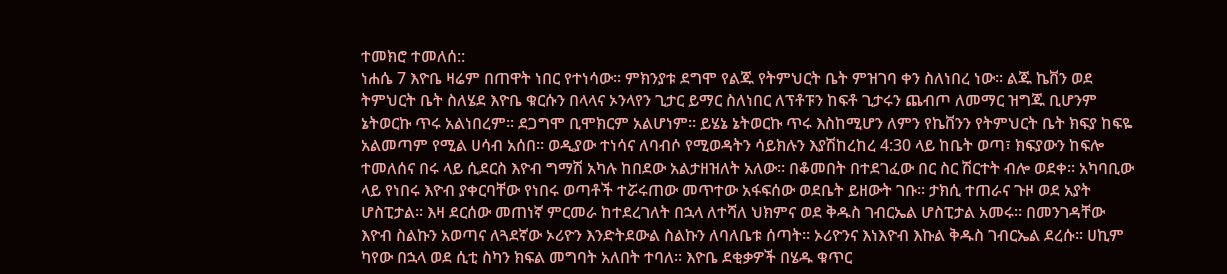ተመክሮ ተመለሰ::
ነሐሴ 7 እዮቤ ዛሬም በጠዋት ነበር የተነሳው። ምክንያቱ ደግሞ የልጁ የትምህርት ቤት ምዝገባ ቀን ስለነበረ ነው። ልጁ ኬቨን ወደ ትምህርት ቤት ስለሄደ እዮቤ ቁርሱን በላላና ኦንላየን ጊታር ይማር ስለነበር ለፕቶፑን ከፍቶ ጊታሩን ጨብጦ ለመማር ዝግጁ ቢሆንም ኔትወርኩ ጥሩ አልነበረም። ደጋግሞ ቢሞክርም አልሆነም። ይሄኔ ኔትወርኩ ጥሩ እስከሚሆን ለምን የኬቨንን የትምህርት ቤት ክፍያ ከፍዬ አልመጣም የሚል ሀሳብ አሰበ። ወዲያው ተነሳና ለባብሶ የሚወዳትን ሳይክሉን እያሽከረከረ 4:30 ላይ ከቤት ወጣ፣ ክፍያውን ከፍሎ ተመለሰና በሩ ላይ ሲደርስ እዮብ ግማሽ አካሉ ከበደው አልታዘዝለት አለው። በቆመበት በተደገፈው በር ስር ሽርተት ብሎ ወደቀ። አካባቢው ላይ የነበሩ እዮብ ያቀርባቸው የነበሩ ወጣቶች ተሯሩጠው መጥተው አፋፍሰው ወደቤት ይዘውት ገቡ። ታክሲ ተጠራና ጉዞ ወደ አያት ሆስፒታል። እዛ ደርሰው መጠነኛ ምርመራ ከተደረገለት በኋላ ለተሻለ ህክምና ወደ ቅዱስ ገብርኤል ሆስፒታል አመሩ። በመንገዳቸው እዮብ ስልኩን አወጣና ለጓደኛው ኦሪዮን እንድትደውል ስልኩን ለባለቤቱ ሰጣት። ኦሪዮንና እነእዮብ እኩል ቅዱስ ገብርኤል ደረሱ። ሀኪም ካየው በኋላ ወደ ሲቲ ስካን ክፍል መግባት አለበት ተባለ። እዮቤ ደቂቃዎች በሄዱ ቁጥር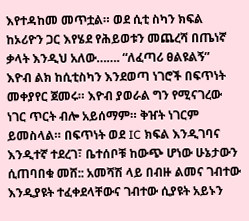እየተዳከመ መጥቷል። ወደ ሲቲ ስካን ክፍል ከኦሪዮን ጋር እየሄደ የሕይወቱን መጨረሻ በጤነኛ ቃላት እንዲህ አለው……. “ለፈጣሪ ፀልዩልኝ”
እዮብ ልክ ከሲቲስካን እንደወጣ ነገሮች በፍጥነት መቀያየር ጀመሩ። እዮብ ያወራል ግን የሚናገረው ነገር ጥርት ብሎ አይሰማም። ቅዠት ነገርም ይመስላል። በፍጥነት ወደ IC ክፍል እንዲገባና እንዲተኛ ተደረገ፣ ቤተሰቦቹ ከውጭ ሆነው ሁኔታውን ሲጠባበቁ መሸ:: አመሻሽ ላይ በብዙ ልመና ገብተው እንዲያዩት ተፈቀደላቸውና ገብተው ሲያዩት አይኑን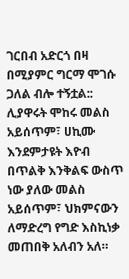ገርበብ አድርጎ በዛ በሚያምር ግርማ ሞገሱ ጋለል ብሎ ተኝቷል:: ሊያዋሩት ሞከሩ መልስ አይሰጥም፣ ሀኪሙ እንደምታዩት እዮብ በጥልቅ እንቅልፍ ውስጥ ነው ያለው መልስ አይሰጥም፣ ህክምናውን ለማድረግ የግድ እስኪነቃ መጠበቅ አለብን አለ።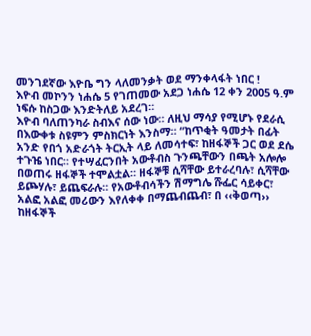መንገደኛው እዮቤ ግን ላለመንቃት ወደ ማንቀላፋት ነበር !
እዮብ መኮንን ነሐሴ 5 የገጠመው አደጋ ነሐሴ 12 ቀን 2005 ዓ.ም ነፍሱ ከስጋው እንድትለይ አደረገ።
እዮብ ባለጠንካራ ስብእና ሰው ነው። ለዚህ ማሳያ የሚሆኑ የደራሲ በእውቀቱ ስዩምን ምስክርነት እንስማ። “ከጥቂት ዓመታት በፊት አንድ የበጎ አድራጎት ትርኢት ላይ ለመሳተፍ፣ ከዘፋኞች ጋር ወደ ደሴ ተጉዤ ነበር። የተሣፈርንበት አውቶብስ ጉንጫቸውን በጫት አሎሎ በወጠሩ ዘፋኞች ተሞልቷል። ዘፋኞቹ ሲሻቸው ይተራረባሉ፣ ሲሻቸው ይጮሃሉ፣ ይጨፍራሉ። የአውቶብሳችን ሽማግሌ ሹፌር ሳይቀር፣ አልፎ አልፎ መሪውን እየለቀቀ በማጨብጨብ፣ በ ‹‹ቅወጣ›› ከዘፋኞች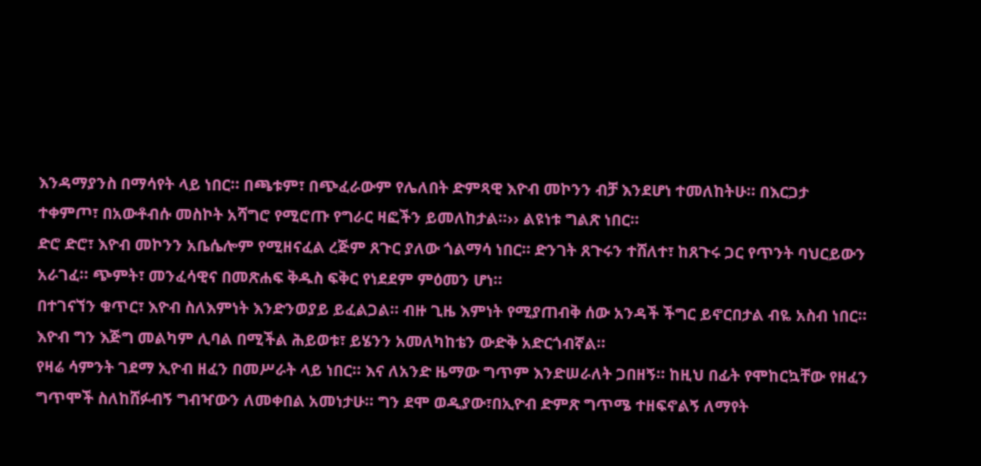እንዳማያንስ በማሳየት ላይ ነበር። በጫቱም፣ በጭፈራውም የሌለበት ድምጻዊ እዮብ መኮንን ብቻ እንደሆነ ተመለከትሁ። በእርጋታ ተቀምጦ፣ በአውቶብሱ መስኮት አሻግሮ የሚሮጡ የግራር ዛፎችን ይመለከታል።›› ልዩነቱ ግልጽ ነበር።
ድሮ ድሮ፣ እዮብ መኮንን አቤሴሎም የሚዘናፈል ረጅም ጸጉር ያለው ጎልማሳ ነበር። ድንገት ጸጉሩን ተሸለተ፣ ከጸጉሩ ጋር የጥንት ባህርይውን አራገፈ። ጭምት፣ መንፈሳዊና በመጽሐፍ ቅዱስ ፍቅር የነደደም ምዕመን ሆነ።
በተገናኘን ቁጥር፣ እዮብ ስለእምነት እንድንወያይ ይፈልጋል። ብዙ ጊዜ እምነት የሚያጠብቅ ሰው አንዳች ችግር ይኖርበታል ብዬ አስብ ነበር። እዮብ ግን እጅግ መልካም ሊባል በሚችል ሕይወቱ፣ ይሄንን አመለካከቴን ውድቅ አድርጎብኛል።
የዛሬ ሳምንት ገደማ ኢዮብ ዘፈን በመሥራት ላይ ነበር። እና ለአንድ ዜማው ግጥም እንድሠራለት ጋበዘኝ። ከዚህ በፊት የሞከርኳቸው የዘፈን ግጥሞች ስለከሸፉብኝ ግብዣውን ለመቀበል አመነታሁ። ግን ደሞ ወዲያው፣በኢዮብ ድምጽ ግጥሜ ተዘፍኖልኝ ለማየት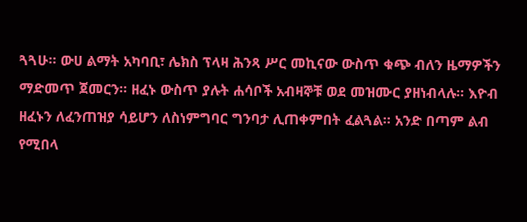ጓጓሁ። ውሀ ልማት አካባቢ፣ ሌክስ ፕላዛ ሕንጻ ሥር መኪናው ውስጥ ቁጭ ብለን ዜማዎችን ማድመጥ ጀመርን። ዘፈኑ ውስጥ ያሉት ሐሳቦች አብዛኞቹ ወደ መዝሙር ያዘነብላሉ። እዮብ ዘፈኑን ለፈንጠዝያ ሳይሆን ለስነምግባር ግንባታ ሊጠቀምበት ፈልጓል። አንድ በጣም ልብ የሚበላ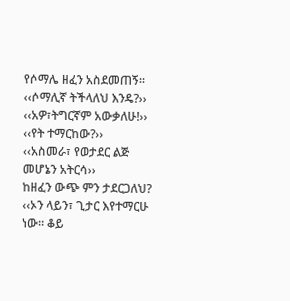የሶማሌ ዘፈን አስደመጠኝ።
‹‹ሶማሊኛ ትችላለህ እንዴ?››
‹‹አዎ፣ትግርኛም አውቃለሁ!››
‹‹የት ተማርከው?››
‹‹አስመራ፣ የወታደር ልጅ መሆኔን አትርሳ››
ከዘፈን ውጭ ምን ታደርጋለህ?
‹‹ኦን ላይን፣ ጊታር እየተማርሁ ነው። ቆይ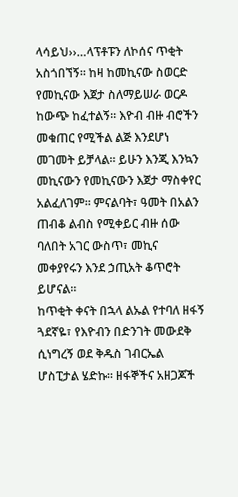ላሳይህ››…ላፕቶፑን ለኮሰና ጥቂት አስጎበኘኝ። ከዛ ከመኪናው ስወርድ የመኪናው እጀታ ስለማይሠራ ወርዶ ከውጭ ከፈተልኝ። እዮብ ብዙ ብሮችን መቁጠር የሚችል ልጅ እንደሆነ መገመት ይቻላል። ይሁን እንጂ እንኳን መኪናውን የመኪናውን እጀታ ማስቀየር አልፈለገም። ምናልባት፣ ዓመት በአልን ጠብቆ ልብስ የሚቀይር ብዙ ሰው ባለበት አገር ውስጥ፣ መኪና መቀያየሩን እንደ ኃጢአት ቆጥሮት ይሆናል።
ከጥቂት ቀናት በኋላ ልኡል የተባለ ዘፋኝ ጓደኛዬ፣ የእዮብን በድንገት መውደቅ ሲነግረኝ ወደ ቅዱስ ገብርኤል ሆስፒታል ሄድኩ። ዘፋኞችና አዘጋጆች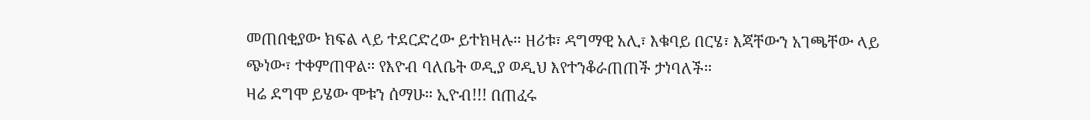መጠበቂያው ክፍል ላይ ተደርድረው ይተክዛሉ። ዘሪቱ፣ ዳግማዊ አሊ፣ እቁባይ በርሄ፣ እጃቸውን አገጫቸው ላይ ጭነው፣ ተቀምጠዋል። የእዮብ ባለቤት ወዲያ ወዲህ እየተንቆራጠጠች ታነባለች።
ዛሬ ደግሞ ይሄው ሞቱን ሰማሁ። ኢዮብ!!! በጠፈሩ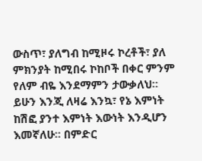ውስጥ፣ ያለግብ ከሚዞሩ ኮረቶች፣ ያለ ምክንያት ከሚበሩ ኮከቦች በቀር ምንም የለም ብዬ እንደማምን ታውቃለህ። ይሁን እንጂ ለዛሬ እንኳ፣ የኔ እምነት ከሽፎ ያንተ እምነት እውነት እንዲሆን እመኛለሁ። በምድር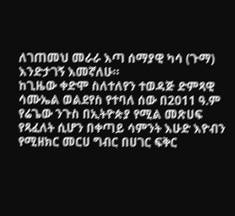ለገጠመህ መራራ እጣ ሰማያዊ ካሳ (ጉማ) እንድታገኝ እመኛለሁ።
ከጊዜው ቀድሞ ስለተለየን ተወዳጅ ድምጻዊ ሳሙኤል ወልደየስ የተባለ ሰው በ2011 ዓ.ም የሬጌው ንጉስ በኢትዮጵያ የሚል መጽሀፍ የጻፈለት ሲሆን በቀጣይ ሳምንት እሁድ እዮብን የሚዘክር መርሀ ግብር በሀገር ፍቅር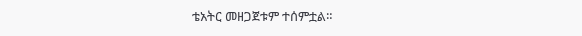ቴአትር መዘጋጀቱም ተሰምቷል።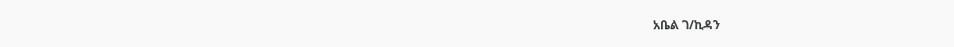አቤል ገ/ኪዳን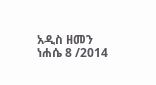አዲስ ዘመን ነሐሴ 8 /2014